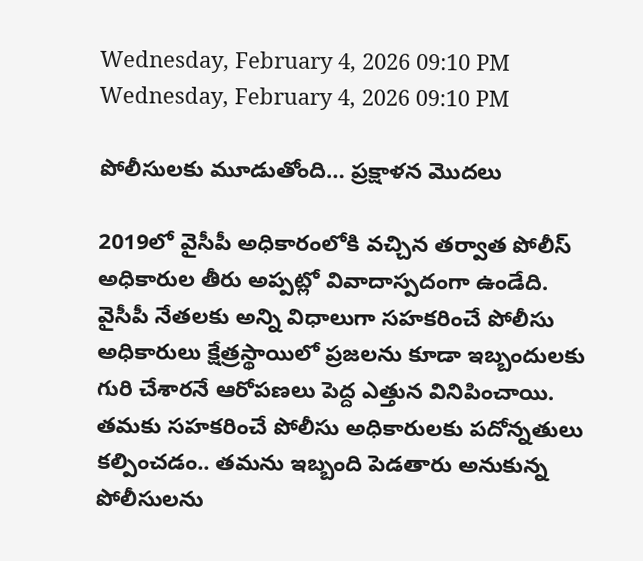Wednesday, February 4, 2026 09:10 PM
Wednesday, February 4, 2026 09:10 PM

పోలీసులకు మూడుతోంది… ప్రక్షాళన మొదలు

2019లో వైసీపీ అధికారంలోకి వచ్చిన తర్వాత పోలీస్ అధికారుల తీరు అప్పట్లో వివాదాస్పదంగా ఉండేది. వైసీపీ నేతలకు అన్ని విధాలుగా సహకరించే పోలీసు అధికారులు క్షేత్రస్థాయిలో ప్రజలను కూడా ఇబ్బందులకు గురి చేశారనే ఆరోపణలు పెద్ద ఎత్తున వినిపించాయి. తమకు సహకరించే పోలీసు అధికారులకు పదోన్నతులు కల్పించడం.. తమను ఇబ్బంది పెడతారు అనుకున్న పోలీసులను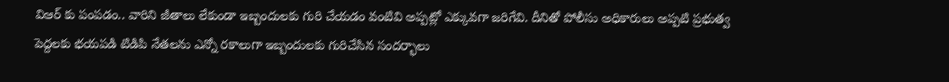విఆర్ కు పంపడం.. వారిని జీతాలు లేకుండా ఇబ్బందులకు గురి చేయడం వంటివి అప్పట్లో ఎక్కువగా జరిగేవి. దీనితో పోలీసు అధికారులు అప్పటి ప్రభుత్వ పెద్దలకు భయపడి టిడిపి నేతలను ఎన్నో రకాలుగా ఇబ్బందులకు గురిచేసిన సందర్భాలు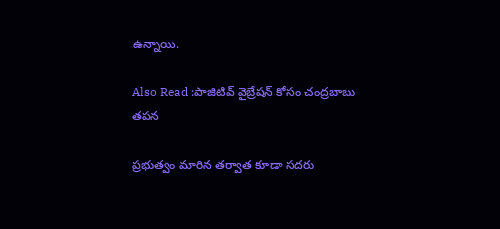ఉన్నాయి.

Also Read :పాజిటివ్ వైబ్రేషన్ కోసం చంద్రబాబు తపన

ప్రభుత్వం మారిన తర్వాత కూడా సదరు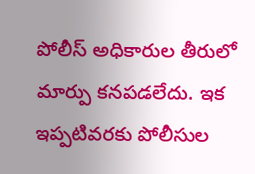పోలీస్ అధికారుల తీరులో మార్పు కనపడలేదు. ఇక ఇప్పటివరకు పోలీసుల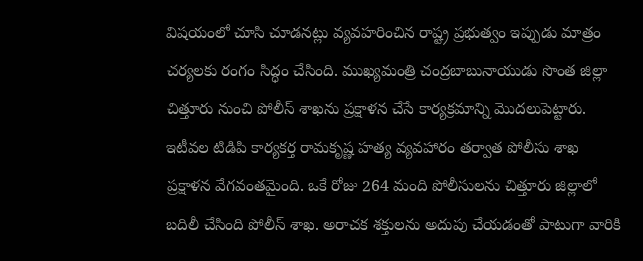విషయంలో చూసి చూడనట్లు వ్యవహరించిన రాష్ట్ర ప్రభుత్వం ఇప్పుడు మాత్రం చర్యలకు రంగం సిద్ధం చేసింది. ముఖ్యమంత్రి చంద్రబాబునాయుడు సొంత జిల్లా చిత్తూరు నుంచి పోలీస్ శాఖను ప్రక్షాళన చేసే కార్యక్రమాన్ని మొదలుపెట్టారు. ఇటీవల టిడిపి కార్యకర్త రామకృష్ణ హత్య వ్యవహారం తర్వాత పోలీసు శాఖ ప్రక్షాళన వేగవంతమైంది. ఒకే రోజు 264 మంది పోలీసులను చిత్తూరు జిల్లాలో బదిలీ చేసింది పోలీస్ శాఖ. అరాచక శక్తులను అదుపు చేయడంతో పాటుగా వారికి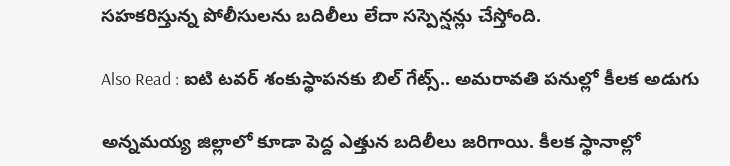సహకరిస్తున్న పోలీసులను బదిలీలు లేదా సస్పెన్షన్లు చేస్తోంది.

Also Read : ఐటి టవర్ శంకుస్థాపనకు బిల్ గేట్స్.. అమరావతి పనుల్లో కీలక అడుగు

అన్నమయ్య జిల్లాలో కూడా పెద్ద ఎత్తున బదిలీలు జరిగాయి. కీలక స్థానాల్లో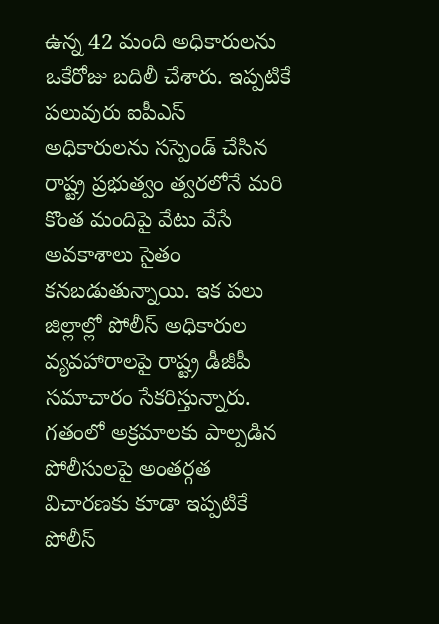ఉన్న 42 మంది అధికారులను ఒకేరోజు బదిలీ చేశారు. ఇప్పటికే పలువురు ఐపీఎస్ అధికారులను సస్పెండ్ చేసిన రాష్ట్ర ప్రభుత్వం త్వరలోనే మరి కొంత మందిపై వేటు వేసే అవకాశాలు సైతం కనబడుతున్నాయి. ఇక పలు జిల్లాల్లో పోలీస్ అధికారుల వ్యవహారాలపై రాష్ట్ర డీజీపీ సమాచారం సేకరిస్తున్నారు. గతంలో అక్రమాలకు పాల్పడిన పోలీసులపై అంతర్గత విచారణకు కూడా ఇప్పటికే పోలీస్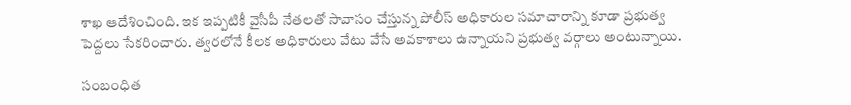శాఖ ఆదేశించింది. ఇక ఇప్పటికీ వైసీపీ నేతలతో సావాసం చేస్తున్న పోలీస్ అధికారుల సమాచారాన్ని కూడా ప్రభుత్వ పెద్దలు సేకరించారు. త్వరలోనే కీలక అధికారులు వేటు వేసే అవకాశాలు ఉన్నాయని ప్రభుత్వ వర్గాలు అంటున్నాయి.

సంబంధిత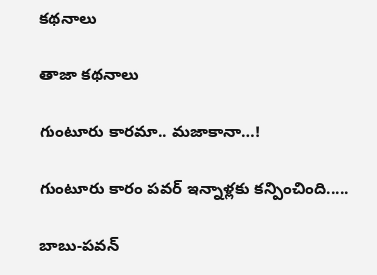కథనాలు

తాజా కథనాలు

గుంటూరు కారమా.. మజాకానా…!

గుంటూరు కారం పవర్ ఇన్నాళ్లకు కన్పించింది.....

బాబు-పవన్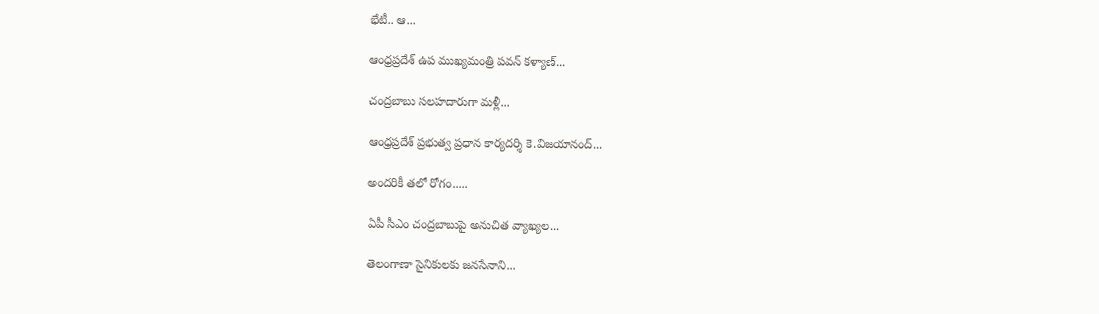భేటీ.. ఆ...

ఆంధ్రప్రదేశ్ ఉప ముఖ్యమంత్రి పవన్ కళ్యాణ్...

చంద్రబాబు సలహదారుగా మళ్లీ...

ఆంధ్రప్రదేశ్ ప్రభుత్వ ప్రధాన కార్యదర్శి కె.విజయానంద్...

అందరికీ తలో రోగం.....

ఏపీ సీఎం చంద్రబాబుపై అనుచిత వ్యాఖ్యల...

తెలంగాణా సైనికులకు జనసేనాని...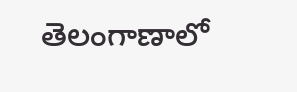తెలంగాణాలో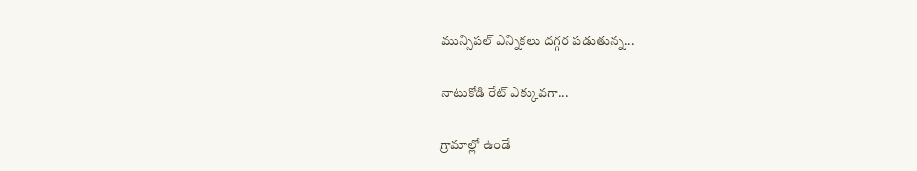మున్సిపల్ ఎన్నికలు దగ్గర పడుతున్న...

నాటుకోడి రేట్ ఎక్కువగా...

గ్రామాల్లో ఉండే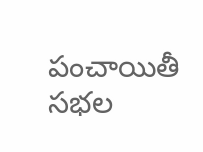పంచాయితీ సభల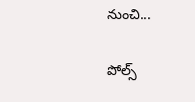నుంచి...

పోల్స్